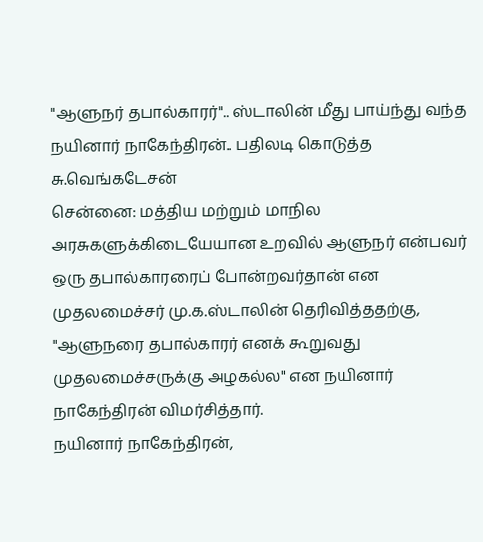"ஆளுநர் தபால்காரர்".. ஸ்டாலின் மீது பாய்ந்து வந்த நயினார் நாகேந்திரன்.. பதிலடி கொடுத்த சு.வெங்கடேசன்
சென்னை: மத்திய மற்றும் மாநில அரசுகளுக்கிடையேயான உறவில் ஆளுநர் என்பவர் ஒரு தபால்காரரைப் போன்றவர்தான் என முதலமைச்சர் மு.க.ஸ்டாலின் தெரிவித்ததற்கு, "ஆளுநரை தபால்காரர் எனக் கூறுவது முதலமைச்சருக்கு அழகல்ல" என நயினார் நாகேந்திரன் விமர்சித்தார்.
நயினார் நாகேந்திரன்,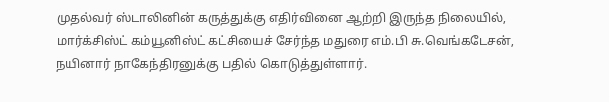முதல்வர் ஸ்டாலினின் கருத்துக்கு எதிர்வினை ஆற்றி இருந்த நிலையில், மார்க்சிஸ்ட் கம்யூனிஸ்ட் கட்சியைச் சேர்ந்த மதுரை எம்.பி சு.வெங்கடேசன், நயினார் நாகேந்திரனுக்கு பதில் கொடுத்துள்ளார்.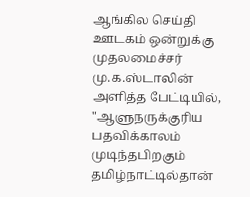ஆங்கில செய்தி ஊடகம் ஒன்றுக்கு முதலமைச்சர் மு.க.ஸ்டாலின் அளித்த பேட்டியில், "ஆளுநருக்குரிய பதவிக்காலம் முடிந்தபிறகும் தமிழ்நாட்டில்தான்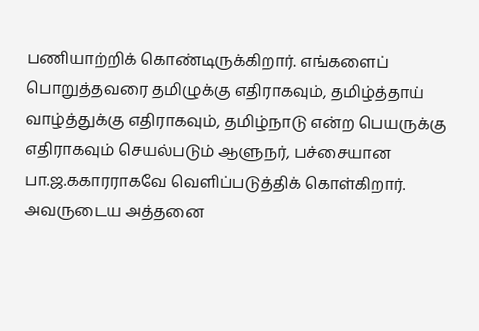பணியாற்றிக் கொண்டிருக்கிறார். எங்களைப் பொறுத்தவரை தமிழுக்கு எதிராகவும், தமிழ்த்தாய் வாழ்த்துக்கு எதிராகவும், தமிழ்நாடு என்ற பெயருக்கு எதிராகவும் செயல்படும் ஆளுநர், பச்சையான பா.ஜ.ககாரராகவே வெளிப்படுத்திக் கொள்கிறார்.
அவருடைய அத்தனை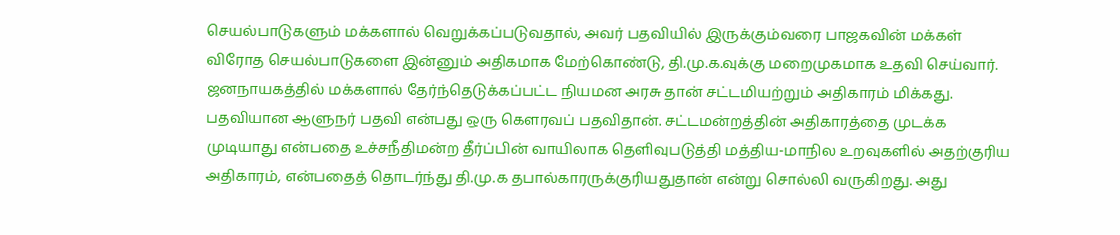செயல்பாடுகளும் மக்களால் வெறுக்கப்படுவதால், அவர் பதவியில் இருக்கும்வரை பாஜகவின் மக்கள் விரோத செயல்பாடுகளை இன்னும் அதிகமாக மேற்கொண்டு, தி.மு.க.வுக்கு மறைமுகமாக உதவி செய்வார்.
ஜனநாயகத்தில் மக்களால் தேர்ந்தெடுக்கப்பட்ட நியமன அரசு தான் சட்டமியற்றும் அதிகாரம் மிக்கது. பதவியான ஆளுநர் பதவி என்பது ஒரு கௌரவப் பதவிதான். சட்டமன்றத்தின் அதிகாரத்தை முடக்க முடியாது என்பதை உச்சநீதிமன்ற தீர்ப்பின் வாயிலாக தெளிவுபடுத்தி மத்திய-மாநில உறவுகளில் அதற்குரிய அதிகாரம், என்பதைத் தொடர்ந்து தி.மு.க தபால்காரருக்குரியதுதான் என்று சொல்லி வருகிறது. அது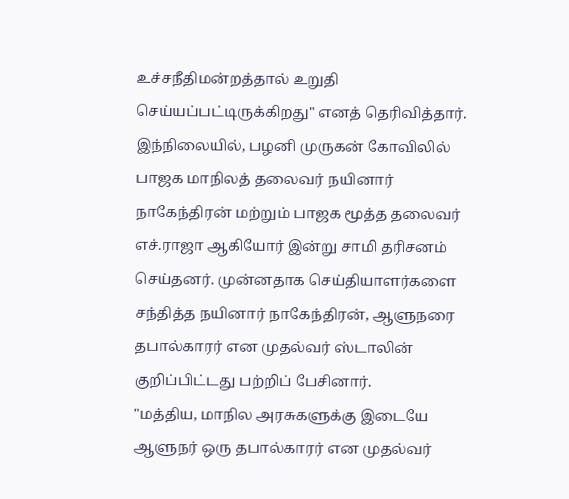உச்சநீதிமன்றத்தால் உறுதி செய்யப்பட்டிருக்கிறது" எனத் தெரிவித்தார்.
இந்நிலையில், பழனி முருகன் கோவிலில் பாஜக மாநிலத் தலைவர் நயினார் நாகேந்திரன் மற்றும் பாஜக மூத்த தலைவர் எச்.ராஜா ஆகியோர் இன்று சாமி தரிசனம் செய்தனர். முன்னதாக செய்தியாளர்களை சந்தித்த நயினார் நாகேந்திரன், ஆளுநரை தபால்காரர் என முதல்வர் ஸ்டாலின் குறிப்பிட்டது பற்றிப் பேசினார்.
"மத்திய, மாநில அரசுகளுக்கு இடையே ஆளுநர் ஒரு தபால்காரர் என முதல்வர்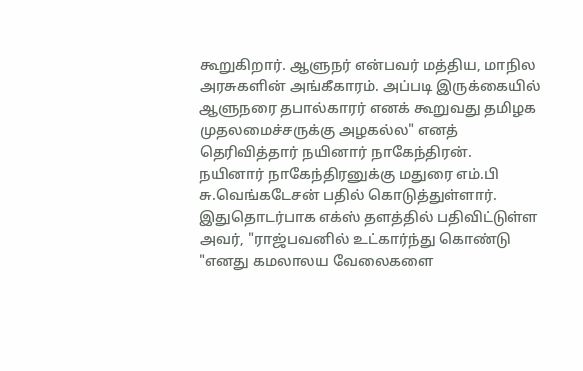கூறுகிறார். ஆளுநர் என்பவர் மத்திய, மாநில அரசுகளின் அங்கீகாரம். அப்படி இருக்கையில் ஆளுநரை தபால்காரர் எனக் கூறுவது தமிழக முதலமைச்சருக்கு அழகல்ல" எனத் தெரிவித்தார் நயினார் நாகேந்திரன்.
நயினார் நாகேந்திரனுக்கு மதுரை எம்.பி சு.வெங்கடேசன் பதில் கொடுத்துள்ளார். இதுதொடர்பாக எக்ஸ் தளத்தில் பதிவிட்டுள்ள அவர், "ராஜ்பவனில் உட்கார்ந்து கொண்டு "எனது கமலாலய வேலைகளை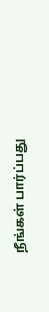நீங்கள் பார்ப்பது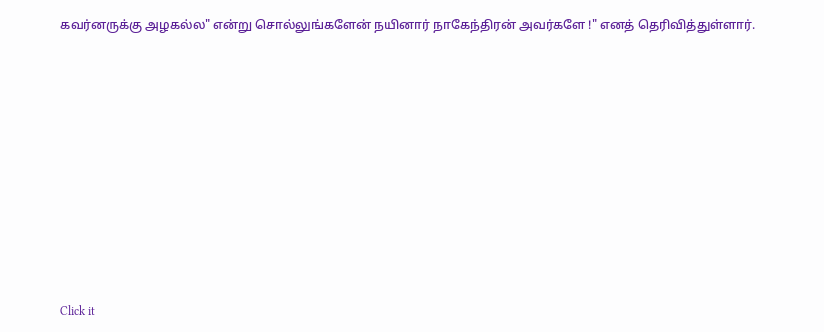கவர்னருக்கு அழகல்ல" என்று சொல்லுங்களேன் நயினார் நாகேந்திரன் அவர்களே !" எனத் தெரிவித்துள்ளார்.












Click it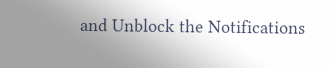and Unblock the Notifications